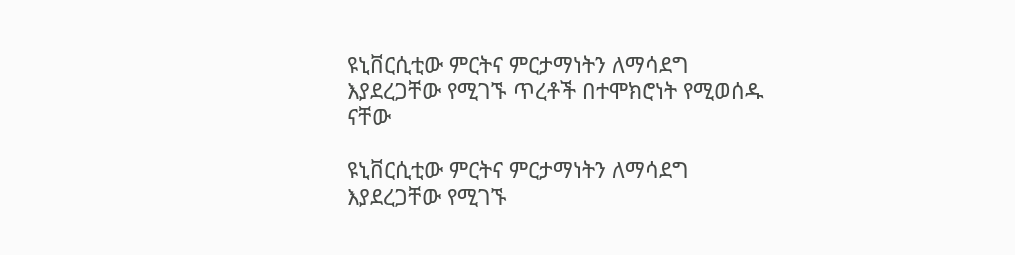ዩኒቨርሲቲው ምርትና ምርታማነትን ለማሳደግ እያደረጋቸው የሚገኙ ጥረቶች በተሞክሮነት የሚወሰዱ ናቸው

ዩኒቨርሲቲው ምርትና ምርታማነትን ለማሳደግ እያደረጋቸው የሚገኙ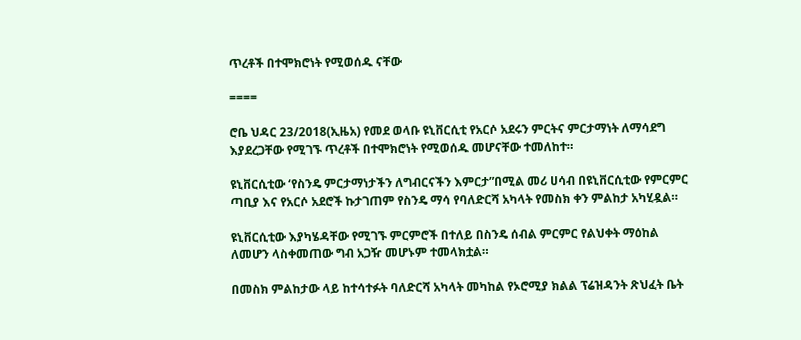ጥረቶች በተሞክሮነት የሚወሰዱ ናቸው

====

ሮቤ ህዳር 23/2018(ኢዜአ) የመደ ወላቡ ዩኒቨርሲቲ የአርሶ አደሩን ምርትና ምርታማነት ለማሳደግ እያደረጋቸው የሚገኙ ጥረቶች በተሞክሮነት የሚወሰዱ መሆናቸው ተመለከተ።

ዩኒቨርሲቲው ‘የስንዴ ምርታማነታችን ለግብርናችን እምርታ”በሚል መሪ ሀሳብ በዩኒቨርሲቲው የምርምር ጣቢያ እና የአርሶ አደሮች ኩታገጠም የስንዴ ማሳ የባለድርሻ አካላት የመስክ ቀን ምልከታ አካሂዷል።

ዩኒቨርሲቲው እያካሄዳቸው የሚገኙ ምርምሮች በተለይ በስንዴ ሰብል ምርምር የልህቀት ማዕከል ለመሆን ላስቀመጠው ግብ አጋዥ መሆኑም ተመላክቷል።

በመስክ ምልከታው ላይ ከተሳተፉት ባለድርሻ አካላት መካከል የኦሮሚያ ክልል ፕሬዝዳንት ጽህፈት ቤት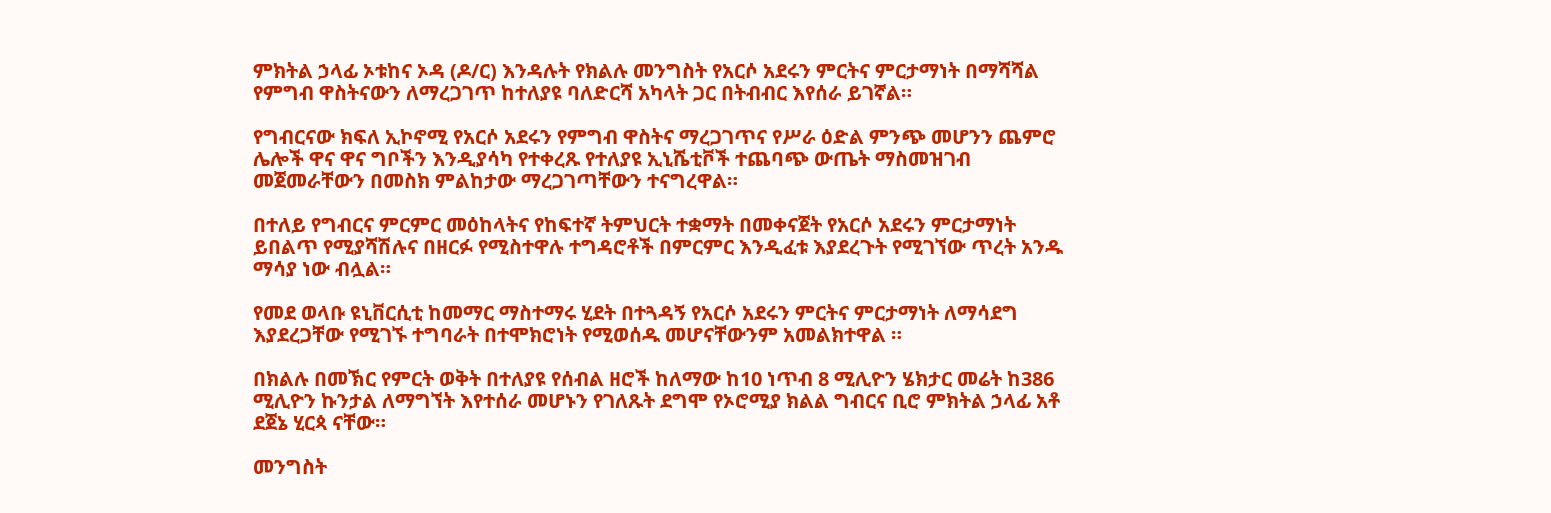ምክትል ኃላፊ ኦቱከና ኦዳ (ዶ/ር) እንዳሉት የክልሉ መንግስት የአርሶ አደሩን ምርትና ምርታማነት በማሻሻል የምግብ ዋስትናውን ለማረጋገጥ ከተለያዩ ባለድርሻ አካላት ጋር በትብብር እየሰራ ይገኛል።

የግብርናው ክፍለ ኢኮኖሚ የአርሶ አደሩን የምግብ ዋስትና ማረጋገጥና የሥራ ዕድል ምንጭ መሆንን ጨምሮ ሌሎች ዋና ዋና ግቦችን እንዲያሳካ የተቀረጹ የተለያዩ ኢኒሼቲቮች ተጨባጭ ውጤት ማስመዝገብ መጀመራቸውን በመስክ ምልከታው ማረጋገጣቸውን ተናግረዋል።

በተለይ የግብርና ምርምር መዕከላትና የከፍተኛ ትምህርት ተቋማት በመቀናጀት የአርሶ አደሩን ምርታማነት ይበልጥ የሚያሻሽሉና በዘርፉ የሚስተዋሉ ተግዳሮቶች በምርምር እንዲፈቱ እያደረጉት የሚገኘው ጥረት አንዱ ማሳያ ነው ብሏል።

የመደ ወላቡ ዩኒቨርሲቲ ከመማር ማስተማሩ ሂደት በተጓዳኝ የአርሶ አደሩን ምርትና ምርታማነት ለማሳደግ እያደረጋቸው የሚገኙ ተግባራት በተሞክሮነት የሚወሰዱ መሆናቸውንም አመልክተዋል ።

በክልሉ በመኽር የምርት ወቅት በተለያዩ የሰብል ዘሮች ከለማው ከ10 ነጥብ 8 ሚሊዮን ሄክታር መሬት ከ386 ሚሊዮን ኩንታል ለማግኘት እየተሰራ መሆኑን የገለጹት ደግሞ የኦሮሚያ ክልል ግብርና ቢሮ ምክትል ኃላፊ አቶ ደጀኔ ሂርጳ ናቸው።

መንግስት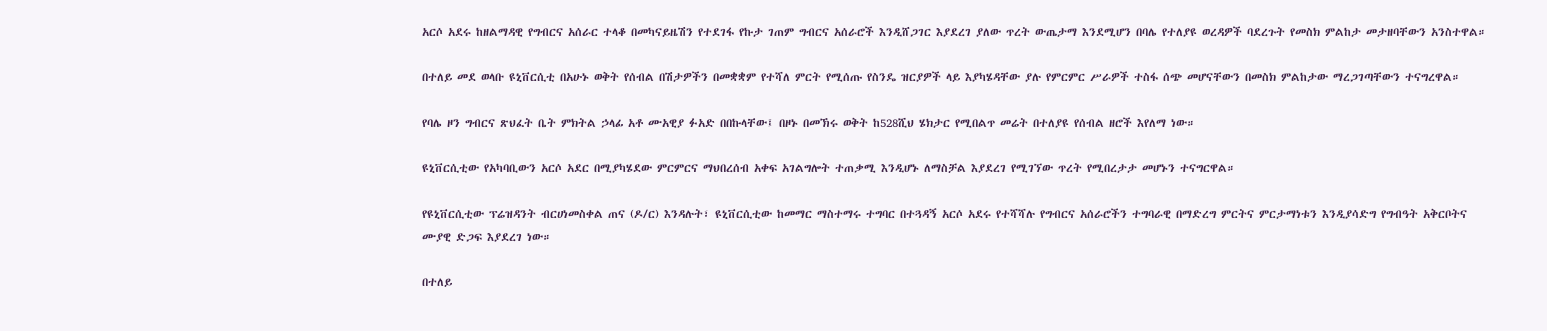አርሶ አደሩ ከዘልማዳዊ የግብርና አሰራር ተላቆ በመካናይዜሽን የተደገፋ የኩታ ገጠም ግብርና አሰራሮች እንዲሸጋገር እያደረገ ያለው ጥረት ውጤታማ እንደሚሆን በባሌ የተለያዩ ወረዳዎች ባደረጉት የመስክ ምልከታ መታዘባቸውን አንስተዋል።

በተለይ መደ ወላቡ ዩኒቨርሲቲ በአሁኑ ወቅት የሰብል በሽታዎችን በመቋቋም የተሻለ ምርት የሚሰጡ የስንዴ ዝርያዎች ላይ እያካሄዳቸው ያሉ የምርምር ሥራዎች ተስፋ ሰጭ መሆናቸውን በመስክ ምልከታው ማረጋገጣቸውን ተናግረዋል።

የባሌ ዞን ግብርና ጽህፈት ቤት ምክትል ኃላፊ አቶ ሙአዊያ ፉአድ በበኩላቸው፤ በዞኑ በመኽሩ ወቅት ከ528ሺህ ሄክታር የሚበልጥ መሬት በተለያዩ የሰብል ዘሮች እየለማ ነው።

ዩኒቨርሲቲው የአካባቢውን አርሶ አደር በሚያካሄደው ምርምርና ማህበረሰብ አቀፍ አገልግሎት ተጠቃሚ እንዲሆኑ ለማስቻል እያደረገ የሚገኘው ጥረት የሚበረታታ መሆኑን ተናግርዋል።

የዩኒቨርሲቲው ፕሬዝዳንት ብርሀነመስቀል ጠና (ዶ/ር) እንዳሉት፣ ዩኒቨርሲቲው ከመማር ማስተማሩ ተግባር በተጓዳኝ አርሶ አደሩ የተሻሻሉ የግብርና አሰራሮችን ተግባራዊ በማድረግ ምርትና ምርታማነቱን እንዲያሳድግ የግብዓት አቅርቦትና ሙያዊ ድጋፍ እያደረገ ነው።

በተለይ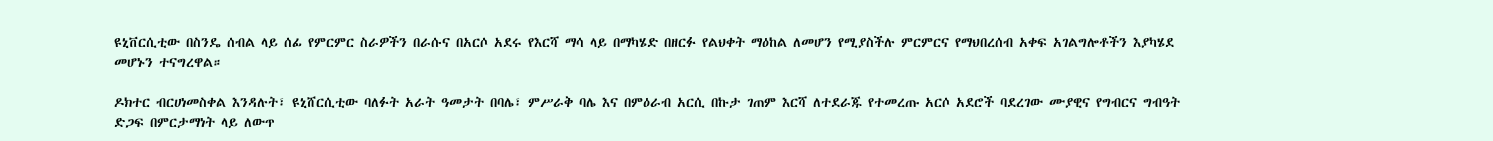ዩኒቨርሲቲው በስንዴ ሰብል ላይ ሰፊ የምርምር ስራዎችን በራሱና በአርሶ አደሩ የእርሻ ማሳ ላይ በማካሄድ በዘርፉ የልህቀት ማዕከል ለመሆን የሚያስችሉ ምርምርና የማህበረሰብ አቀፍ አገልግሎቶችን እያካሄደ መሆኑን ተናግረዋል።

ዶክተር ብርሀነመስቀል እንዳሉት፣ ዩኒሸርሲቲው ባለፉት አራት ዓመታት በባሌ፣ ምሥራቅ ባሌ እና በምዕራብ አርሲ በኩታ ገጠም እርሻ ለተደራጁ የተመረጡ አርሶ አደሮች ባደረገው ሙያዊና የግብርና ግብዓት ድጋፍ በምርታማነት ላይ ለውጥ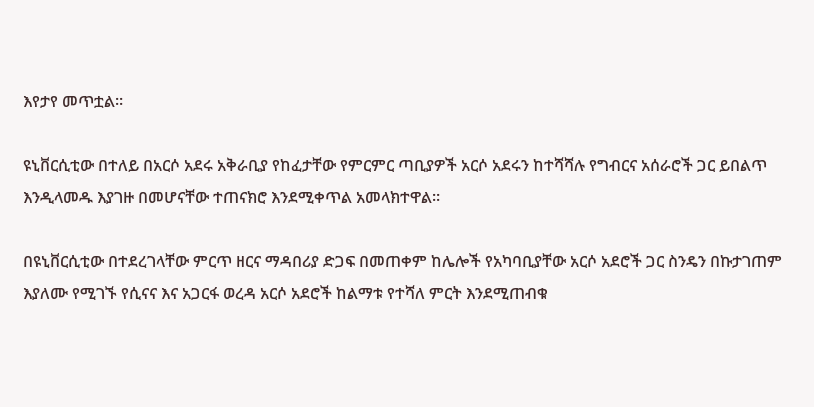እየታየ መጥቷል።

ዩኒቨርሲቲው በተለይ በአርሶ አደሩ አቅራቢያ የከፈታቸው የምርምር ጣቢያዎች አርሶ አደሩን ከተሻሻሉ የግብርና አሰራሮች ጋር ይበልጥ እንዲላመዱ እያገዙ በመሆናቸው ተጠናክሮ እንደሚቀጥል አመላክተዋል።

በዩኒቨርሲቲው በተደረገላቸው ምርጥ ዘርና ማዳበሪያ ድጋፍ በመጠቀም ከሌሎች የአካባቢያቸው አርሶ አደሮች ጋር ስንዴን በኩታገጠም እያለሙ የሚገኙ የሲናና እና አጋርፋ ወረዳ አርሶ አደሮች ከልማቱ የተሻለ ምርት እንደሚጠብቁ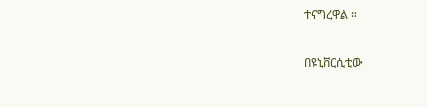ተናግረዋል ።

በዩኒቨርሲቲው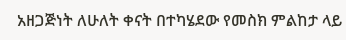አዘጋጅነት ለሁለት ቀናት በተካሄደው የመስክ ምልከታ ላይ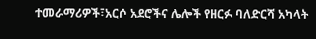ተመራማሪዎች፣አርሶ አደሮችና ሌሎች የዘርፉ ባለድርሻ አካላት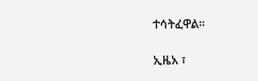ተሳትፈዋል።

ኢዜአ ፣